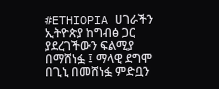#ETHIOPIA ሀገራችን ኢትዮጵያ ከግብፅ ጋር ያደረገችውን ፍልሚያ በማሸነፏ ፤ ማላዊ ደግሞ በጊኒ በመሸነፏ ምድቧን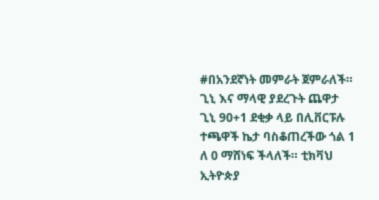#በአንደኛነት መምራት ጀምራለች። ጊኒ እና ማላዊ ያደረጉት ጨዋታ ጊኒ 90+1 ደቂቃ ላይ በሊቨርፑሉ ተጫዋች ኬታ ባስቆጠረችው ጎል 1 ለ 0 ማሸነፍ ችላለች። ቲክቫህ ኢትዮጵያ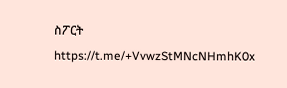ስፖርት https://t.me/+VvwzStMNcNHmhK0x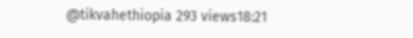@tikvahethiopia 293 views18:21